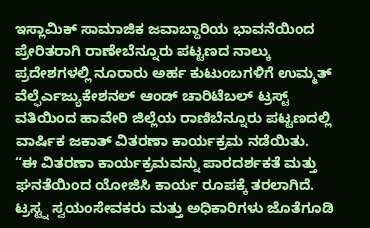ಇಸ್ಲಾಮಿಕ್ ಸಾಮಾಜಿಕ ಜವಾಬ್ದಾರಿಯ ಭಾವನೆಯಿಂದ ಪ್ರೇರಿತರಾಗಿ ರಾಣೇಬೆನ್ನೂರು ಪಟ್ಟಣದ ನಾಲ್ಕು ಪ್ರದೇಶಗಳಲ್ಲಿ ನೂರಾರು ಅರ್ಹ ಕುಟುಂಬಗಳಿಗೆ ಉಮ್ಮತ್ ವೆಲ್ಫೆರ್ಎಜ್ಯುಕೇಶನಲ್ ಆಂಡ್ ಚಾರಿಟೆಬಲ್ ಟ್ರಸ್ಟ್ ವತಿಯಿಂದ ಹಾವೇರಿ ಜಿಲ್ಲೆಯ ರಾಣಿಬೆನ್ನೂರು ಪಟ್ಟಣದಲ್ಲಿ ವಾರ್ಷಿಕ ಜಕಾತ್ ವಿತರಣಾ ಕಾರ್ಯಕ್ರಮ ನಡೆಯಿತು.
“ಈ ವಿತರಣಾ ಕಾರ್ಯಕ್ರಮವನ್ನು ಪಾರದರ್ಶಕತೆ ಮತ್ತು ಘನತೆಯಿಂದ ಯೋಜಿಸಿ ಕಾರ್ಯ ರೂಪಕ್ಕೆ ತರಲಾಗಿದೆ. ಟ್ರಸ್ಟ್ನ ಸ್ವಯಂಸೇವಕರು ಮತ್ತು ಅಧಿಕಾರಿಗಳು ಜೊತೆಗೂಡಿ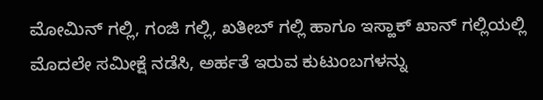ಮೋಮಿನ್ ಗಲ್ಲಿ, ಗಂಜಿ ಗಲ್ಲಿ, ಖತೀಬ್ ಗಲ್ಲಿ ಹಾಗೂ ಇಸ್ಹಾಕ್ ಖಾನ್ ಗಲ್ಲಿಯಲ್ಲಿ ಮೊದಲೇ ಸಮೀಕ್ಷೆ ನಡೆಸಿ, ಅರ್ಹತೆ ಇರುವ ಕುಟುಂಬಗಳನ್ನು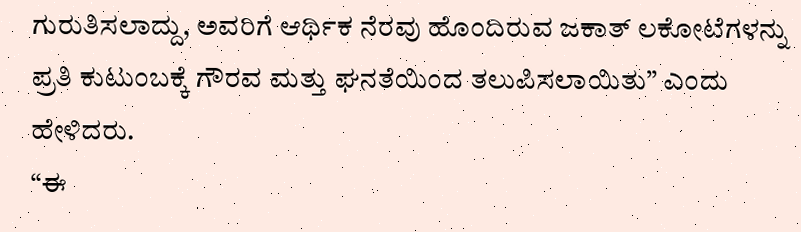ಗುರುತಿಸಲಾದ್ದು, ಅವರಿಗೆ ಆರ್ಥಿಕ ನೆರವು ಹೊಂದಿರುವ ಜಕಾತ್ ಲಕೋಟೆಗಳನ್ನು ಪ್ರತಿ ಕುಟುಂಬಕ್ಕೆ ಗೌರವ ಮತ್ತು ಘನತೆಯಿಂದ ತಲುಪಿಸಲಾಯಿತು” ಎಂದು ಹೇಳಿದರು.
“ಈ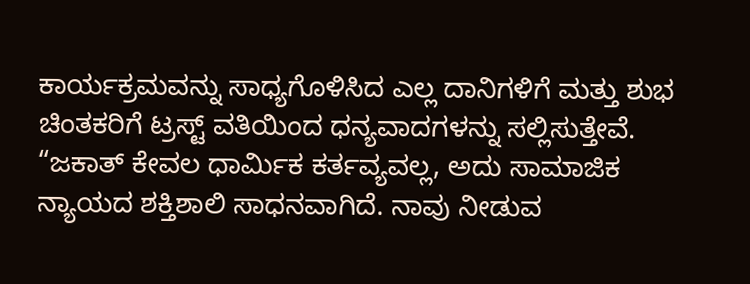ಕಾರ್ಯಕ್ರಮವನ್ನು ಸಾಧ್ಯಗೊಳಿಸಿದ ಎಲ್ಲ ದಾನಿಗಳಿಗೆ ಮತ್ತು ಶುಭ ಚಿಂತಕರಿಗೆ ಟ್ರಸ್ಟ್ ವತಿಯಿಂದ ಧನ್ಯವಾದಗಳನ್ನು ಸಲ್ಲಿಸುತ್ತೇವೆ.
“ಜಕಾತ್ ಕೇವಲ ಧಾರ್ಮಿಕ ಕರ್ತವ್ಯವಲ್ಲ, ಅದು ಸಾಮಾಜಿಕ ನ್ಯಾಯದ ಶಕ್ತಿಶಾಲಿ ಸಾಧನವಾಗಿದೆ. ನಾವು ನೀಡುವ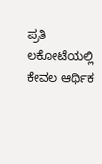ಪ್ರತಿ ಲಕೋಟೆಯಲ್ಲಿ ಕೇವಲ ಆರ್ಥಿಕ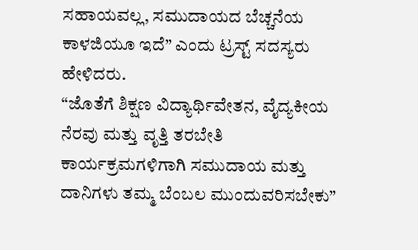ಸಹಾಯವಲ್ಲ, ಸಮುದಾಯದ ಬೆಚ್ಚನೆಯ ಕಾಳಜಿಯೂ ಇದೆ” ಎಂದು ಟ್ರಸ್ಟ್ ಸದಸ್ಯರು ಹೇಳಿದರು.
“ಜೊತೆಗೆ ಶಿಕ್ಷಣ ವಿದ್ಯಾರ್ಥಿವೇತನ, ವೈದ್ಯಕೀಯ ನೆರವು ಮತ್ತು ವೃತ್ತಿ ತರಬೇತಿ ಕಾರ್ಯಕ್ರಮಗಳಿಗಾಗಿ ಸಮುದಾಯ ಮತ್ತು ದಾನಿಗಳು ತಮ್ಮ ಬೆಂಬಲ ಮುಂದುವರಿಸಬೇಕು”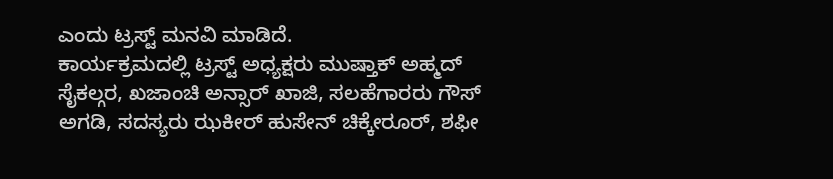ಎಂದು ಟ್ರಸ್ಟ್ ಮನವಿ ಮಾಡಿದೆ.
ಕಾರ್ಯಕ್ರಮದಲ್ಲಿ ಟ್ರಸ್ಟ್ ಅಧ್ಯಕ್ಷರು ಮುಷ್ತಾಕ್ ಅಹ್ಮದ್ ಸೈಕಲ್ಗರ, ಖಜಾಂಚಿ ಅನ್ಸಾರ್ ಖಾಜಿ, ಸಲಹೆಗಾರರು ಗೌಸ್ ಅಗಡಿ, ಸದಸ್ಯರು ಝಕೀರ್ ಹುಸೇನ್ ಚಿಕ್ಕೇರೂರ್, ಶಫೀ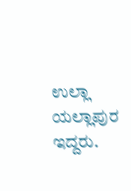ಉಲ್ಲಾ ಯಲ್ಲಾಪುರ ಇದ್ದರು.